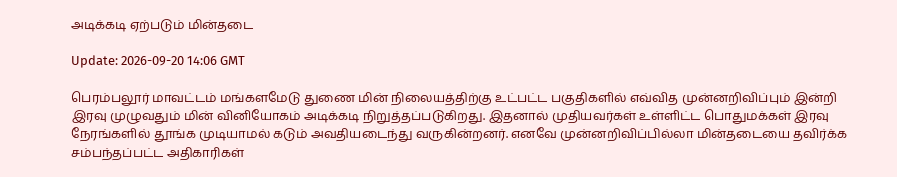அடிக்கடி ஏற்படும் மின்தடை

Update: 2026-09-20 14:06 GMT

பெரம்பலூர் மாவட்டம் மங்களமேடு துணை மின் நிலையத்திற்கு உட்பட்ட பகுதிகளில் எவ்வித முன்னறிவிப்பும் இன்றி இரவு முழுவதும் மின் வினியோகம் அடிக்கடி நிறுத்தப்படுகிறது. இதனால் முதியவர்கள் உள்ளிட்ட பொதுமக்கள் இரவு நேரங்களில் தூங்க முடியாமல் கடும் அவதியடைந்து வருகின்றனர். எனவே முன்னறிவிப்பில்லா மின்தடையை தவிர்க்க சம்பந்தப்பட்ட அதிகாரிகள்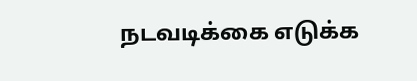நடவடிக்கை எடுக்க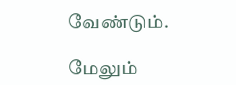வேண்டும்.

மேலும்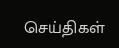செய்திகள்